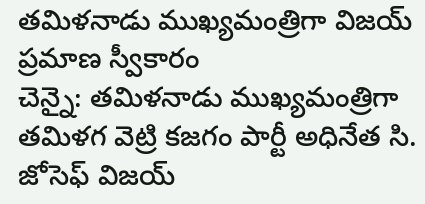తమిళనాడు ముఖ్యమంత్రిగా విజయ్ ప్రమాణ స్వీకారం
చెన్నై: తమిళనాడు ముఖ్యమంత్రిగా తమిళగ వెట్రి కజగం పార్టీ అధినేత సి. జోసెఫ్ విజయ్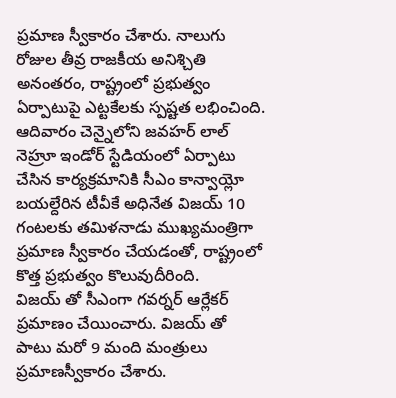ప్రమాణ స్వీకారం చేశారు. నాలుగు రోజుల తీవ్ర రాజకీయ అనిశ్చితి అనంతరం, రాష్ట్రంలో ప్రభుత్వం ఏర్పాటుపై ఎట్టకేలకు స్పష్టత లభించింది. ఆదివారం చెన్నైలోని జవహర్ లాల్ నెహ్రూ ఇండోర్ స్టేడియంలో ఏర్పాటు చేసిన కార్యక్రమానికి సీఎం కాన్వాయ్లో బయల్దేరిన టీవీకే అధినేత విజయ్ 10 గంటలకు తమిళనాడు ముఖ్యమంత్రిగా ప్రమాణ స్వీకారం చేయడంతో, రాష్ట్రంలో కొత్త ప్రభుత్వం కొలువుదీరింది.
విజయ్ తో సీఎంగా గవర్నర్ ఆర్లేకర్ ప్రమాణం చేయించారు. విజయ్ తో పాటు మరో 9 మంది మంత్రులు ప్రమాణస్వీకారం చేశారు.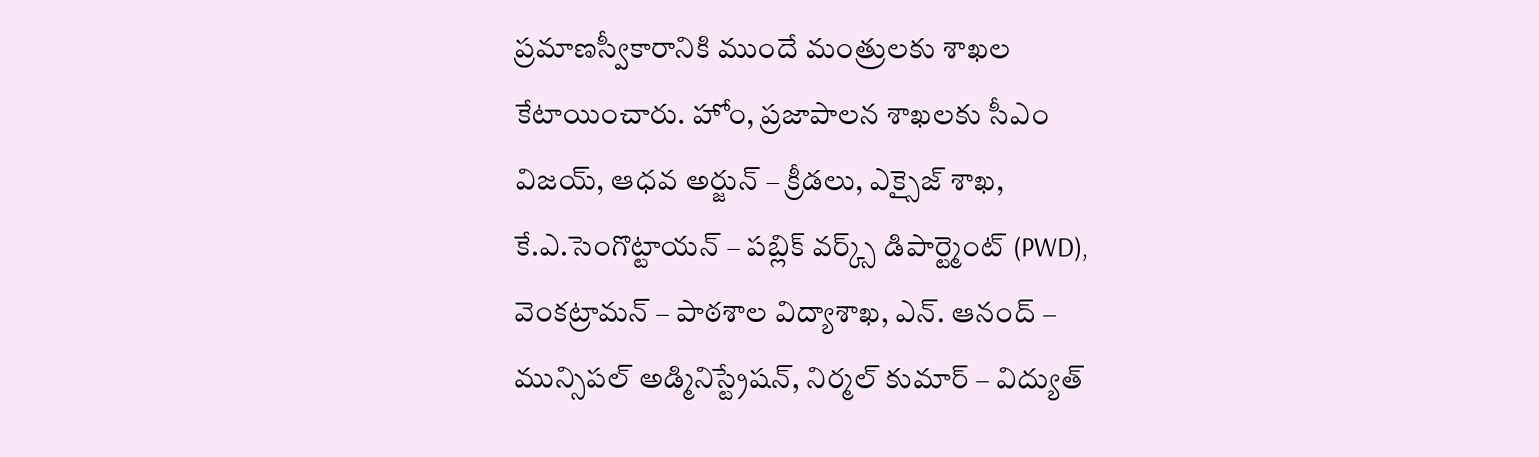ప్రమాణస్వీకారానికి ముందే మంత్రులకు శాఖల కేటాయించారు. హోం, ప్రజాపాలన శాఖలకు సీఎం విజయ్, ఆధవ అర్జున్ – క్రీడలు, ఎక్సైజ్ శాఖ, కే.ఎ.సెంగొట్టాయన్ – పబ్లిక్ వర్క్స్ డిపార్ట్మెంట్ (PWD), వెంకట్రామన్ – పాఠశాల విద్యాశాఖ, ఎన్. ఆనంద్ – మున్సిపల్ అడ్మినిస్ట్రేషన్, నిర్మల్ కుమార్ – విద్యుత్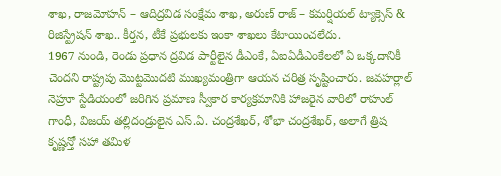శాఖ, రాజమోహన్ – ఆదిద్రవిడ సంక్షేమ శాఖ, అరుణ్ రాజ్ – కమర్షియల్ ట్యాక్సెస్ & రిజిస్ట్రేషన్ శాఖ.. కీర్తన, టీకే ప్రభులకు ఇంకా శాఖలు కేటాయించలేదు.
1967 నుండి, రెండు ప్రధాన ద్రవిడ పార్టీలైన డీఎంకే, ఏఐఏడీఎంకేలలో ఏ ఒక్కదానికీ చెందని రాష్ట్రపు మొట్టమొదటి ముఖ్యమంత్రిగా ఆయన చరిత్ర సృష్టించారు. జవహర్లాల్ నెహ్రూ స్టేడియంలో జరిగిన ప్రమాణ స్వీకార కార్యక్రమానికి హాజరైన వారిలో రాహుల్ గాంధీ, విజయ్ తల్లిదండ్రులైన ఎస్.ఏ. చంద్రశేఖర్, శోభా చంద్రశేఖర్, అలాగే త్రిష కృష్ణన్తో సహా తమిళ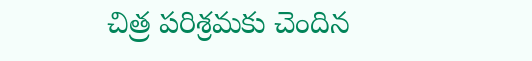చిత్ర పరిశ్రమకు చెందిన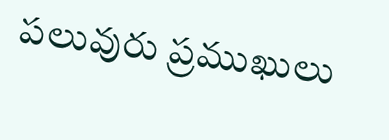పలువురు ప్రముఖులు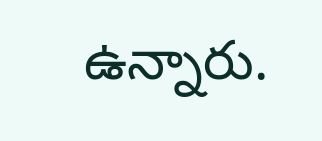ఉన్నారు.